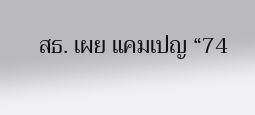สธ. เผย แคมเปญ “74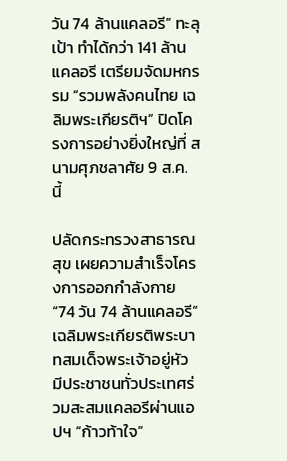วัน 74 ล้านแคลอรี” ทะลุเป้า ทำได้กว่า 141 ล้านแคลอรี เตรียมจัดมหกรรม “รวมพลังคนไทย เฉลิมพระเกียรติฯ” ปิดโครงการอย่างยิ่งใหญ่ที่ สนามศุภชลาศัย 9 ส.ค. นี้

ปลัดกระทรวงสาธารณสุข เผยความสำเร็จโครงการออกกำลังกาย “74 วัน 74 ล้านแคลอรี” เฉลิมพระเกียรติพระบาทสมเด็จพระเจ้าอยู่หัว มีประชาชนทั่วประเทศร่วมสะสมแคลอรีผ่านแอปฯ “ก้าวท้าใจ”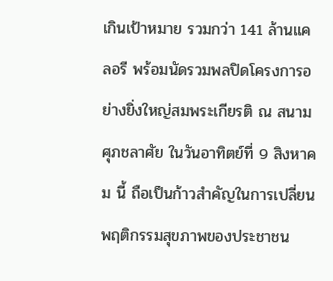เกินเป้าหมาย รวมกว่า 141 ล้านแคลอรี พร้อมนัดรวมพลปิดโครงการอย่างยิ่งใหญ่สมพระเกียรติ ณ สนามศุภชลาศัย ในวันอาทิตย์ที่ 9 สิงหาคม นี้ ถือเป็นก้าวสำคัญในการเปลี่ยนพฤติกรรมสุขภาพของประชาชน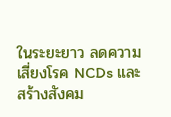ในระยะยาว ลดความเสี่ยงโรค NCDs และสร้างสังคม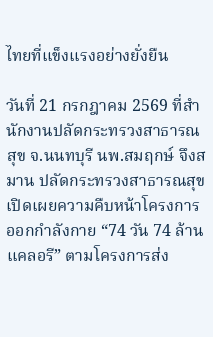ไทยที่แข็งแรงอย่างยั่งยืน

วันที่ 21 กรกฎาคม 2569 ที่สำนักงานปลัดกระทรวงสาธารณสุข จ.นนทบุรี นพ.สมฤกษ์ จึงสมาน ปลัดกระทรวงสาธารณสุข เปิดเผยความคืบหน้าโครงการออกกำลังกาย “74 วัน 74 ล้านแคลอรี” ตามโครงการส่ง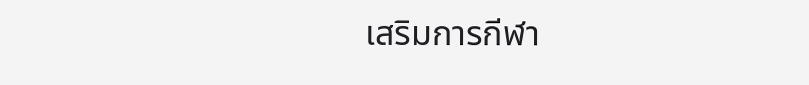เสริมการกีฬา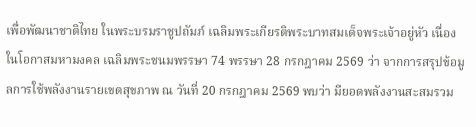เพื่อพัฒนาชาติไทย ในพระบรมราชูปถัมภ์ เฉลิมพระเกียรติพระบาทสมเด็จพระเจ้าอยู่หัว เนื่องในโอกาสมหามงคล เฉลิมพระชนมพรรษา 74 พรรษา 28 กรกฎาคม 2569 ว่า จากการสรุปข้อมูลการใช้พลังงานรายเขตสุขภาพ ณ วันที่ 20 กรกฎาคม 2569 พบว่า มียอดพลังงานสะสมรวม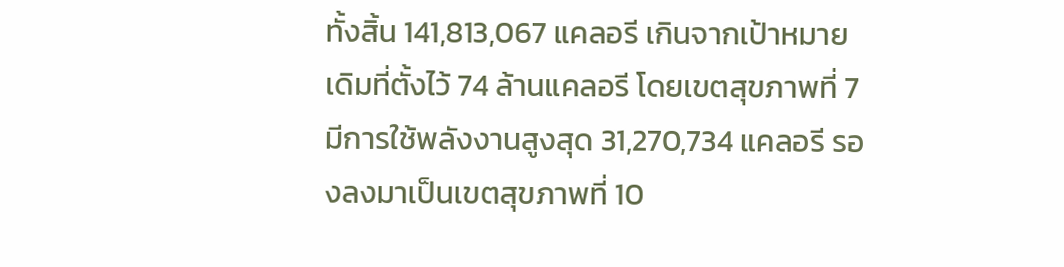ทั้งสิ้น 141,813,067 แคลอรี เกินจากเป้าหมายเดิมที่ตั้งไว้ 74 ล้านแคลอรี โดยเขตสุขภาพที่ 7 มีการใช้พลังงานสูงสุด 31,270,734 แคลอรี รองลงมาเป็นเขตสุขภาพที่ 10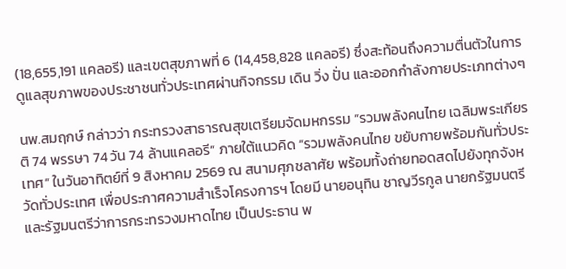(18,655,191 แคลอรี) และเขตสุขภาพที่ 6 (14,458,828 แคลอรี) ซึ่งสะท้อนถึงความตื่นตัวในการดูแลสุขภาพของประชาชนทั่วประเทศผ่านกิจกรรม เดิน วิ่ง ปั่น และออกกำลังกายประเภทต่างๆ

นพ.สมฤกษ์ กล่าวว่า กระทรวงสาธารณสุขเตรียมจัดมหกรรม “รวมพลังคนไทย เฉลิมพระเกียรติ 74 พรรษา 74 วัน 74 ล้านแคลอรี” ภายใต้แนวคิด “รวมพลังคนไทย ขยับกายพร้อมกันทั่วประเทศ” ในวันอาทิตย์ที่ 9 สิงหาคม 2569 ณ สนามศุภชลาศัย พร้อมทั้งถ่ายทอดสดไปยังทุกจังหวัดทั่วประเทศ เพื่อประกาศความสำเร็จโครงการฯ โดยมี นายอนุทิน ชาญวีรกูล นายกรัฐมนตรีและรัฐมนตรีว่าการกระทรวงมหาดไทย เป็นประธาน พ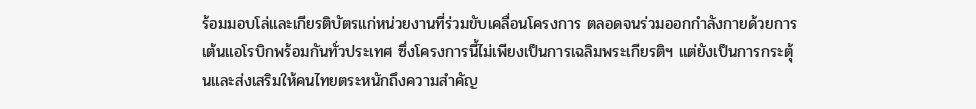ร้อมมอบโล่และเกียรติบัตรแก่หน่วยงานที่ร่วมขับเคลื่อนโครงการ ตลอดจนร่วมออกกำลังกายด้วยการเต้นแอโรบิกพร้อมกันทั่วประเทศ ซึ่งโครงการนี้ไม่เพียงเป็นการเฉลิมพระเกียรติฯ แต่ยังเป็นการกระตุ้นและส่งเสริมให้คนไทยตระหนักถึงความสำคัญ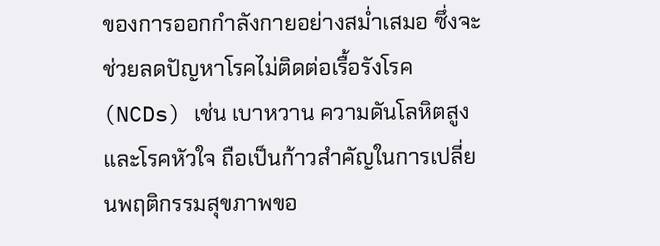ของการออกกำลังกายอย่างสม่ำเสมอ ซึ่งจะช่วยลดปัญหาโรคไม่ติดต่อเรื้อรังโรค (NCDs) เช่น เบาหวาน ความดันโลหิตสูง และโรคหัวใจ ถือเป็นก้าวสำคัญในการเปลี่ยนพฤติกรรมสุขภาพขอ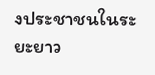งประชาชนในระยะยาว